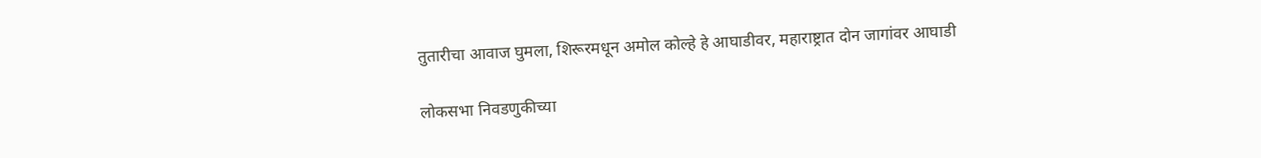तुतारीचा आवाज घुमला, शिरूरमधून अमोल कोल्हे हे आघाडीवर, महाराष्ट्रात दोन जागांवर आघाडी

लोकसभा निवडणुकीच्या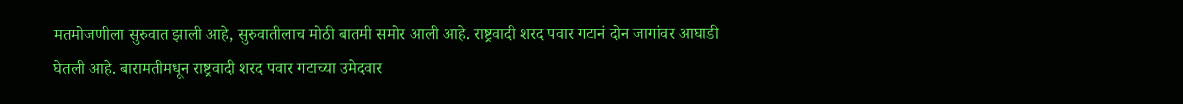मतमोजणीला सुरुवात झाली आहे, सुरुवातीलाच मोठी बातमी समोर आली आहे. राष्ट्रवादी शरद पवार गटानं दोन जागांवर आघाडी घेतली आहे. बारामतीमधून राष्ट्रवादी शरद पवार गटाच्या उमेदवार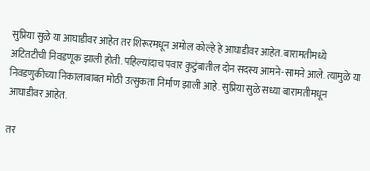सुप्रिया सुळे या आघाडीवर आहेत तर शिरूरमधून अमोल कोल्हे हे आघाडीवर आहेत. बारामतीमध्ये अटितटीची निवडणूक झाली होती. पहिल्यांदाच पवार कुटुंबातील दोन सदस्य आमने-सामने आले. त्यामुळे या निवडणुकीच्या निकालाबाबत मोठी उत्सुकता निर्माण झाली आहे. सुप्रिया सुळे सध्या बारामतीमधून आघाडीवर आहेत.

तर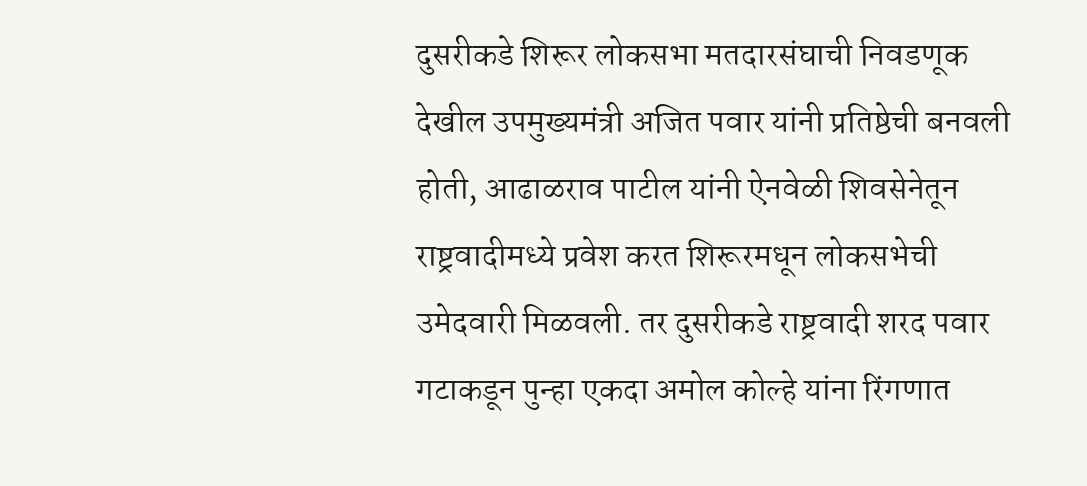दुसरीकडे शिरूर लोकसभा मतदारसंघाची निवडणूक देखील उपमुख्यमंत्री अजित पवार यांनी प्रतिष्ठेची बनवली होती, आढाळराव पाटील यांनी ऐनवेळी शिवसेनेतून राष्ट्रवादीमध्ये प्रवेश करत शिरूरमधून लोकसभेची उमेदवारी मिळवली. तर दुसरीकडे राष्ट्रवादी शरद पवार गटाकडून पुन्हा एकदा अमोल कोल्हे यांना रिंगणात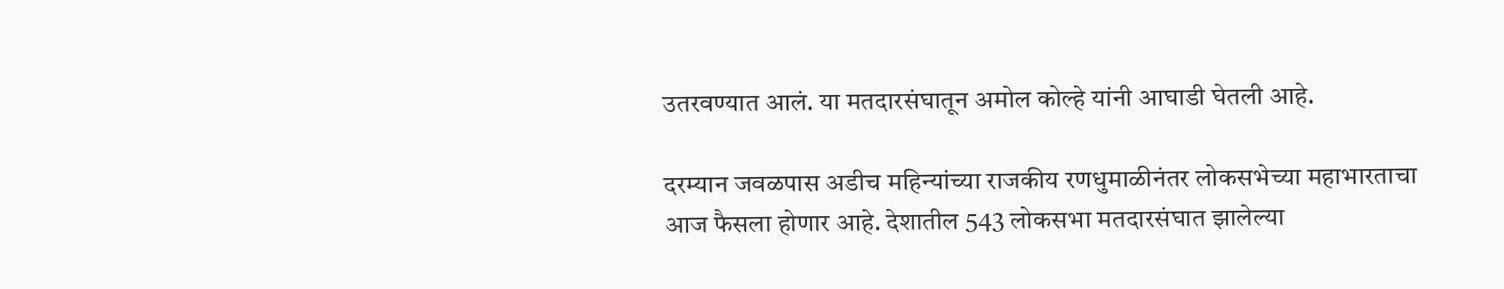उतरवण्यात आलं. या मतदारसंघातून अमोल कोल्हे यांनी आघाडी घेतली आहे.

दरम्यान जवळपास अडीच महिन्यांच्या राजकीय रणधुमाळीनंतर लोकसभेच्या महाभारताचा आज फैसला होणार आहे. देशातील 543 लोकसभा मतदारसंघात झालेल्या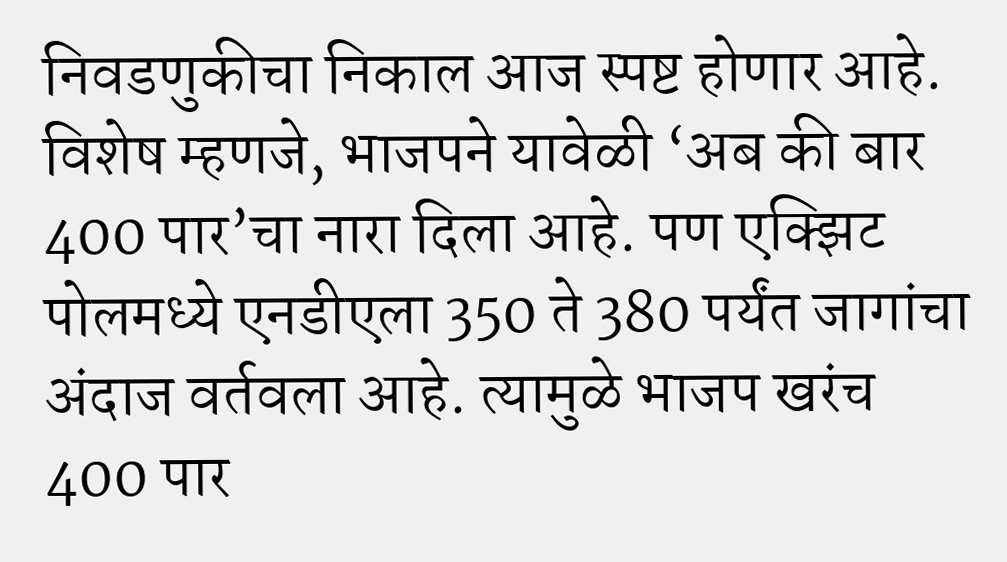निवडणुकीचा निकाल आज स्पष्ट होणार आहे. विशेष म्हणजे, भाजपने यावेळी ‘अब की बार 400 पार’चा नारा दिला आहे. पण एक्झिट पोलमध्ये एनडीएला 350 ते 380 पर्यंत जागांचा अंदाज वर्तवला आहे. त्यामुळे भाजप खरंच 400 पार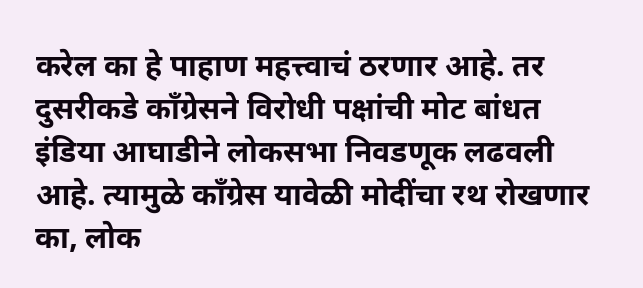करेल का हे पाहाण महत्त्वाचं ठरणार आहे. तर दुसरीकडे काँग्रेसने विरोधी पक्षांची मोट बांधत इंडिया आघाडीने लोकसभा निवडणूक लढवली आहे. त्यामुळे काँग्रेस यावेळी मोदींचा रथ रोखणार का, लोक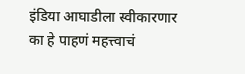इंडिया आघाडीला स्वीकारणार का हे पाहणं महत्त्वाचं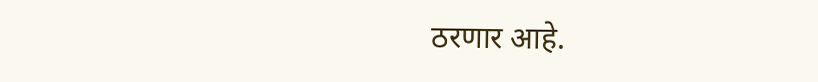ठरणार आहे.